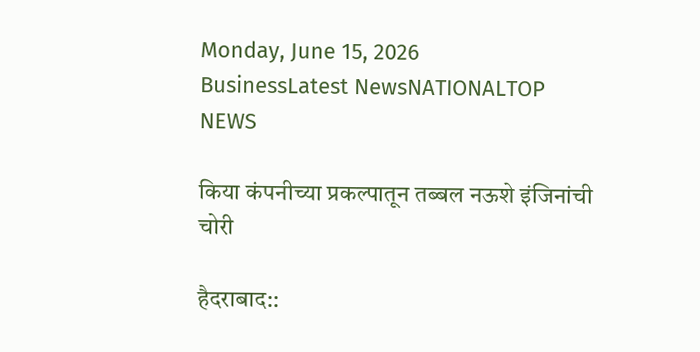Monday, June 15, 2026
BusinessLatest NewsNATIONALTOP NEWS

किया कंपनीच्या प्रकल्पातून तब्बल नऊशे इंजिनांची चोरी

हैदराबाद::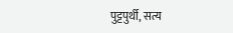पुट्टपुर्थी, सत्य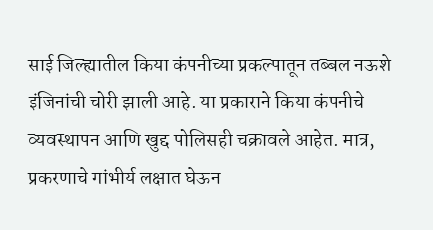साई जिल्ह्यातील किया कंपनीच्या प्रकल्पातून तब्बल नऊशे इंजिनांची चोरी झाली आहे. या प्रकाराने किया कंपनीचे व्यवस्थापन आणि खुद्द पोलिसही चक्रावले आहेत. मात्र, प्रकरणाचे गांभीर्य लक्षात घेऊन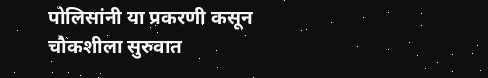पोलिसांनी या प्रकरणी कसून चौकशीला सुरुवात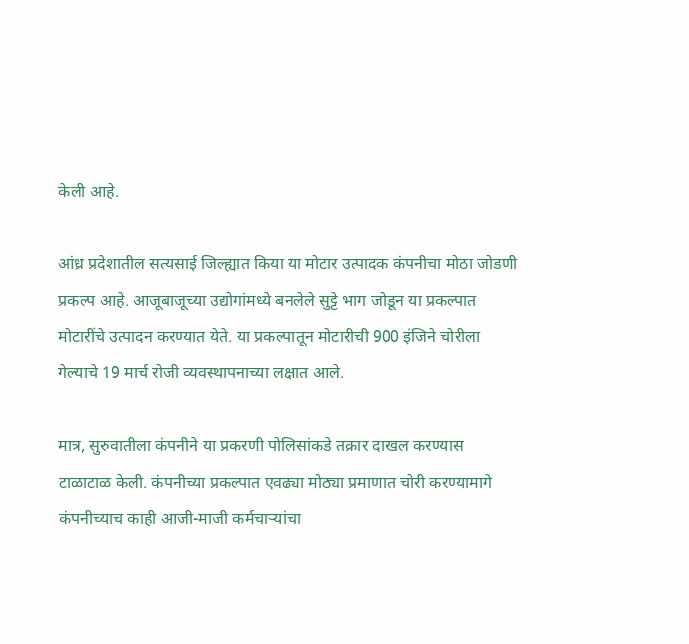केली आहे.

आंध्र प्रदेशातील सत्यसाई जिल्ह्यात किया या मोटार उत्पादक कंपनीचा मोठा जोडणी प्रकल्प आहे. आजूबाजूच्या उद्योगांमध्ये बनलेले सुट्टे भाग जोडून या प्रकल्पात मोटारींचे उत्पादन करण्यात येते. या प्रकल्पातून मोटारीची 900 इंजिने चोरीला गेल्याचे 19 मार्च रोजी व्यवस्थापनाच्या लक्षात आले.

मात्र, सुरुवातीला कंपनीने या प्रकरणी पोलिसांकडे तक्रार दाखल करण्यास टाळाटाळ केली. कंपनीच्या प्रकल्पात एवढ्या मोठ्या प्रमाणात चोरी करण्यामागे कंपनीच्याच काही आजी-माजी कर्मचाऱ्यांचा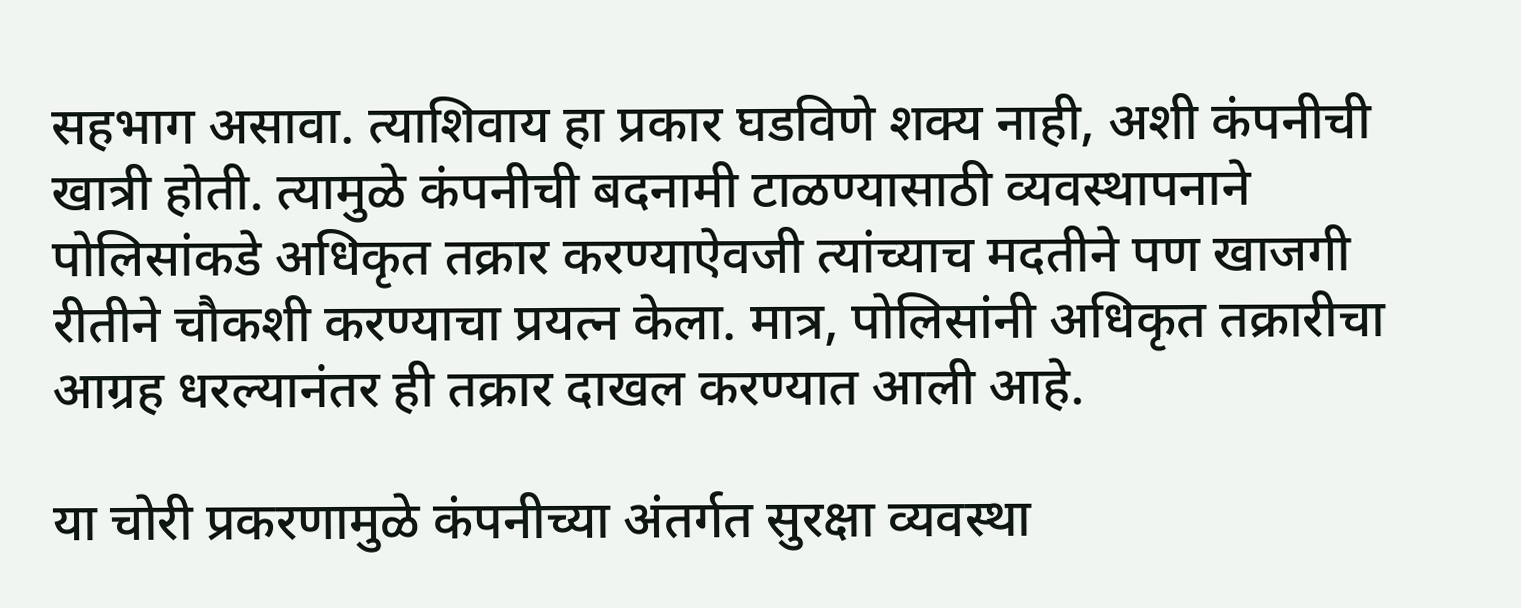सहभाग असावा. त्याशिवाय हा प्रकार घडविणे शक्य नाही, अशी कंपनीची खात्री होती. त्यामुळे कंपनीची बदनामी टाळण्यासाठी व्यवस्थापनाने पोलिसांकडे अधिकृत तक्रार करण्याऐवजी त्यांच्याच मदतीने पण खाजगी रीतीने चौकशी करण्याचा प्रयत्न केला. मात्र, पोलिसांनी अधिकृत तक्रारीचा आग्रह धरल्यानंतर ही तक्रार दाखल करण्यात आली आहे.

या चोरी प्रकरणामुळे कंपनीच्या अंतर्गत सुरक्षा व्यवस्था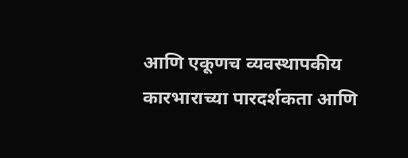आणि एकूणच व्यवस्थापकीय कारभाराच्या पारदर्शकता आणि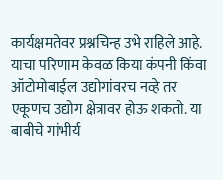कार्यक्षमतेवर प्रश्नचिन्ह उभे राहिले आहे. याचा परिणाम केवळ किया कंपनी किंवा ऑटोमोबाईल उद्योगांवरच नव्हे तर एकूणच उद्योग क्षेत्रावर होऊ शकतो. या बाबीचे गांभीर्य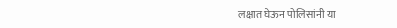लक्षात घेऊन पोलिसांनी या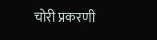चोरी प्रकरणी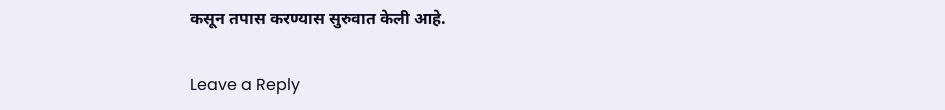कसून तपास करण्यास सुरुवात केली आहे.

Leave a Reply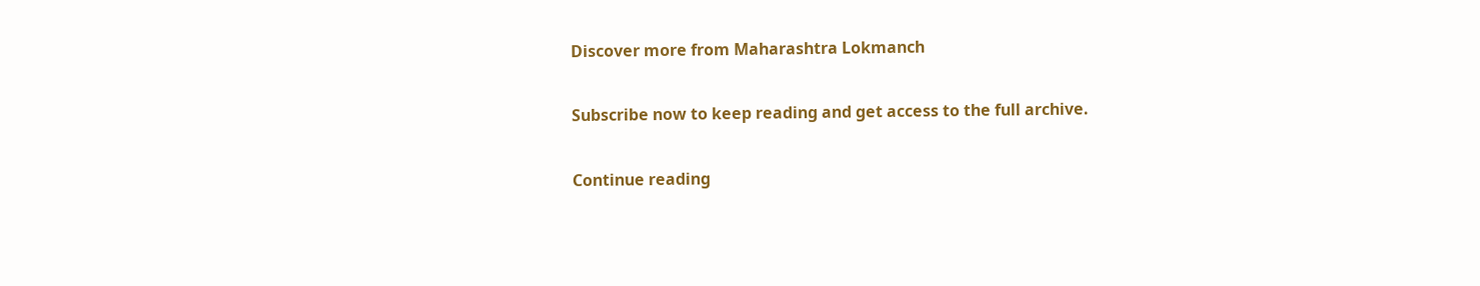Discover more from Maharashtra Lokmanch

Subscribe now to keep reading and get access to the full archive.

Continue reading